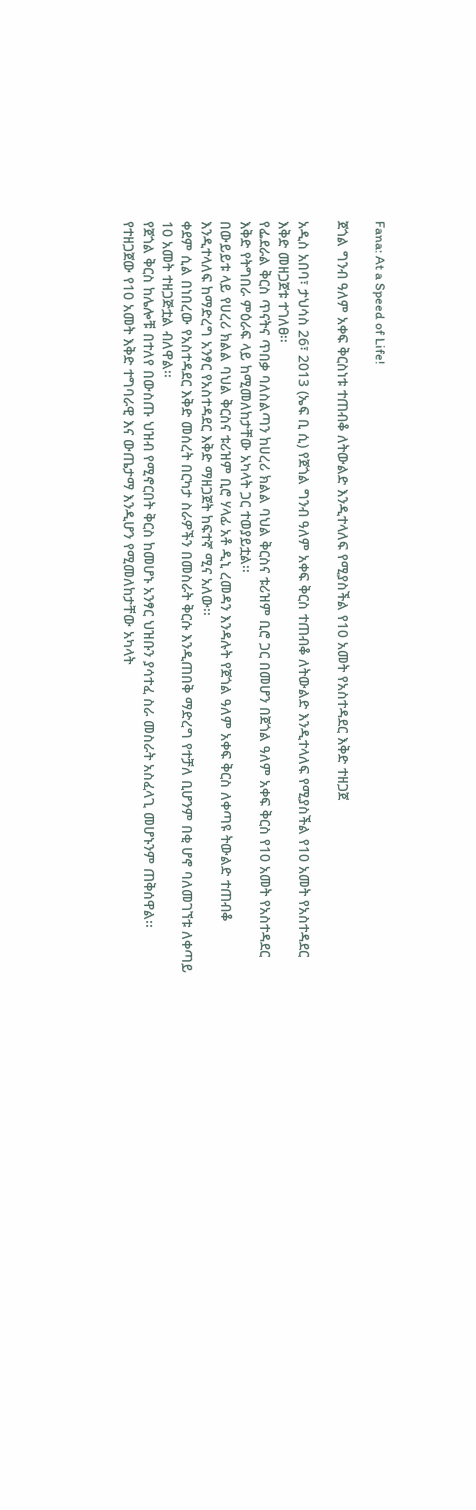Fana: At a Speed of Life!

ጀጎል ግንብ ዓለም አቀፍ ቅርስነቱ ተጠብቆ ለትውልድ እንዲተላለፍ የሚያስችል የ10 አመት የአስተዳደር እቅድ ተዘጋጀ

አዲስ አበባ፣ ታህሳስ 26፣ 2013 (ኤፍ ቢ ሲ) የጀጎል ግንብ ዓለም አቀፍ ቅርስ ተጠብቆ ለትውልድ እንዲተላለፍ የሚያስችል የ10 አመት የአስተዳደር እቅድ መዘጋጀቱ ተገለፀ፡፡
የፌደራል ቅርስ ጥናትና ጥበቃ ባለስልጣን ከሀረሪ ክልል ባህል ቅርስና ቱሪዝም ቢሮ ጋር በመሆን በጀጎል ዓለም አቀፍ ቅርስ የ10 አመት የአስተዳደር እቅድ የትግበራ ምዕራፍ ላይ ከሚመለከታቸው አካላት ጋር ተወያይቷል፡፡
በውይይቱ ላይ የሀረሪ ክልል ባህል ቅርስና ቱሪዝም ቢሮ ሃላፊ አቶ ዲኒ ረመዳን እንዳሉት የጀጎል ዓለም አቀፍ ቅርስ ለቀጣዩ ትውልድ ተጠብቆ እንዲተላለፍ ከማድረግ አንፃር የአስተዳደር እቅድ ማዘጋጀት ከፍተኛ ሚና አለው፡፡
ቀደም ሲል በነበረው የአስተዳደር እቅድ መሰረት በርካታ ስራዎችን በመስራት ቅርሱ እንዲጠበቅ ማድረግ የተቻለ ቢሆንም በቂ ሆኖ ባለመገኘቱ ለቀጣይ 10 አመት ተዘጋጅቷል ብለዋል፡፡
የጀጎል ቅርስ ከሌሎቹ በተለየ በውስጡ ህዝብ የሚኖርበት ቅርስ ከመሆኑ አንፃር ህዝቡን ያሳተፈ ስራ መስራት አስፈላጊ መሆኑንም ጠቅሰዋል፡፡
የተዘጋጀው የ10 አመት እቅድ ተግባራዊ እና ውጤታማ እንዲሆን የሚመለከታቸው አካላት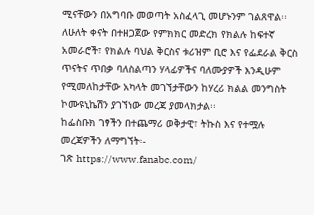ሚናቸውን በአግባቡ መወጣት አስፈላጊ መሆኑንም ገልጸዋል፡፡
ለሁለት ቀናት በተዘጋጀው የምክክር መድረክ የክልሉ ከፍተኛ አመራሮች፣ የክልሉ ባህል ቅርስና ቱሪዝም ቢሮ እና የፌደራል ቅርስ ጥናትና ጥበቃ ባለስልጣን ሃላፊዎችና ባለሙያዎች እንዲሁም የሚመለከታቸው አካላት መገኘታቸውን ከሃረሪ ክልል መንግስት ኮሙዩኒኬሽን ያገኘነው መረጃ ያመላክታል፡፡
ከፌስቡክ ገፃችን በተጨማሪ ወቅታዊ፣ ትኩስ እና የተሟሉ መረጃዎችን ለማግኘት፡-
ገጽ https://www.fanabc.com/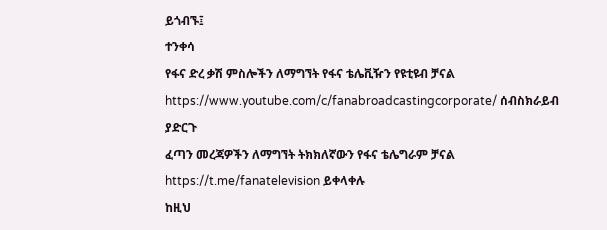ይጎብኙ፤
ተንቀሳ
የፋና ድረ ቃሽ ምስሎችን ለማግኘት የፋና ቴሌቪዥን የዩቲዩብ ቻናል https://www.youtube.com/c/fanabroadcastingcorporate/ ሰብስክራይብ ያድርጉ
ፈጣን መረጃዎችን ለማግኘት ትክክለኛውን የፋና ቴሌግራም ቻናል https://t.me/fanatelevision ይቀላቀሉ
ከዚህ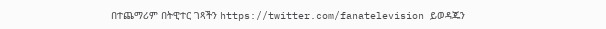በተጨማሪም በትዊተር ገጻችን https://twitter.com/fanatelevision ይወዳጁን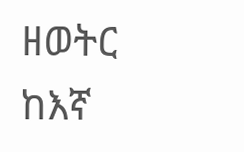ዘወትር ከእኛ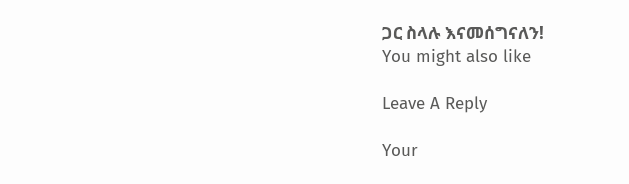ጋር ስላሉ እናመሰግናለን!
You might also like

Leave A Reply

Your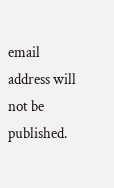email address will not be published.